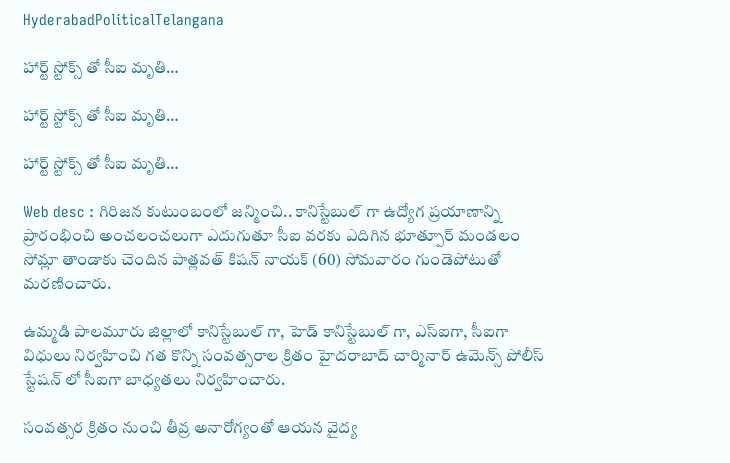HyderabadPoliticalTelangana

హార్ట్ స్టోక్స్ తో సీఐ మృతి…

హార్ట్ స్టోక్స్ తో సీఐ మృతి…

హార్ట్ స్టోక్స్ తో సీఐ మృతి…

Web desc : గిరిజన కుటుంబంలో జన్మించి.. కానిస్టేబుల్ గా ఉద్యోగ ప్రయాణాన్ని ప్రారంభించి అంచలంచలుగా ఎదుగుతూ సీఐ వరకు ఎదిగిన భూత్పూర్ మండలం సోమ్లా తాండాకు చెందిన పాత్లవత్ కిషన్ నాయక్ (60) సోమవారం గుండెపోటుతో మరణించారు.

ఉమ్మడి పాలమూరు జిల్లాలో కానిస్టేబుల్ గా, హెడ్ కానిస్టేబుల్ గా, ఎస్ఐగా, సీఐగా విధులు నిర్వహించి గత కొన్ని సంవత్సరాల క్రితం హైదరాబాద్ చార్మినార్ ఉమెన్స్ పోలీస్ స్టేషన్ లో సీఐగా బాధ్యతలు నిర్వహించారు.

సంవత్సర క్రితం నుంచి తీవ్ర అనారోగ్యంతో ఆయన వైద్య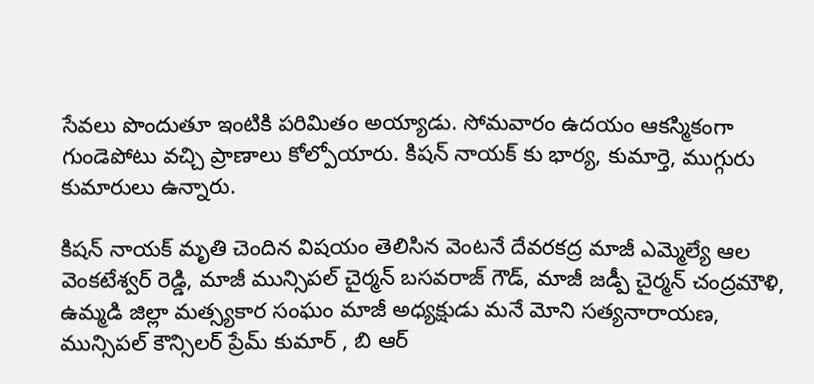సేవలు పొందుతూ ఇంటికి పరిమితం అయ్యాడు. సోమవారం ఉదయం ఆకస్మికంగా గుండెపోటు వచ్చి ప్రాణాలు కోల్పోయారు. కిషన్ నాయక్ కు భార్య, కుమార్తె, ముగ్గురు కుమారులు ఉన్నారు.

కిషన్ నాయక్ మృతి చెందిన విషయం తెలిసిన వెంటనే దేవరకద్ర మాజీ ఎమ్మెల్యే ఆల వెంకటేశ్వర్ రెడ్డి, మాజీ మున్సిపల్ చైర్మన్ బసవరాజ్ గౌడ్, మాజీ జడ్పీ చైర్మన్ చంద్రమౌళి, ఉమ్మడి జిల్లా మత్స్యకార సంఘం మాజీ అధ్యక్షుడు మనే మోని సత్యనారాయణ, మున్సిపల్ కౌన్సిలర్ ప్రేమ్ కుమార్ , బి ఆర్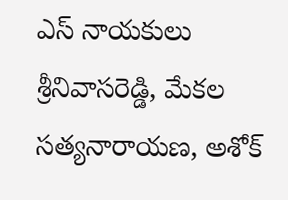ఎస్ నాయకులు శ్రీనివాసరెడ్డి, మేకల సత్యనారాయణ, అశోక్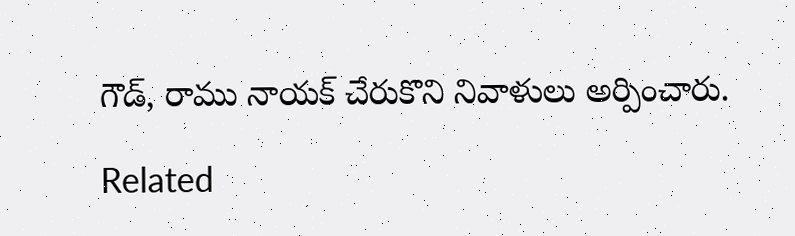గౌడ్, రాము నాయక్ చేరుకొని నివాళులు అర్పించారు.

Related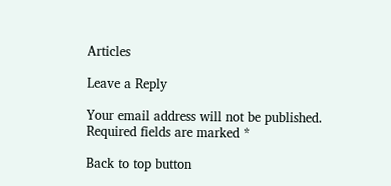Articles

Leave a Reply

Your email address will not be published. Required fields are marked *

Back to top button